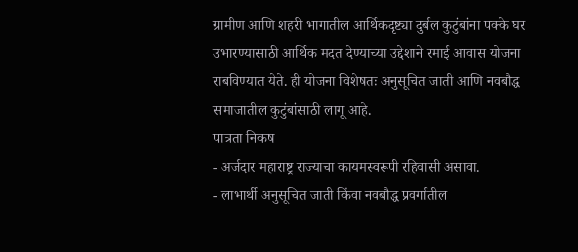ग्रामीण आणि शहरी भागातील आर्थिकदृष्ट्या दुर्बल कुटुंबांना पक्के घर उभारण्यासाठी आर्थिक मदत देण्याच्या उद्देशाने रमाई आवास योजना राबविण्यात येते. ही योजना विशेषतः अनुसूचित जाती आणि नवबौद्ध समाजातील कुटुंबांसाठी लागू आहे.
पात्रता निकष
- अर्जदार महाराष्ट्र राज्याचा कायमस्वरूपी रहिवासी असावा.
- लाभार्थी अनुसूचित जाती किंवा नवबौद्ध प्रवर्गातील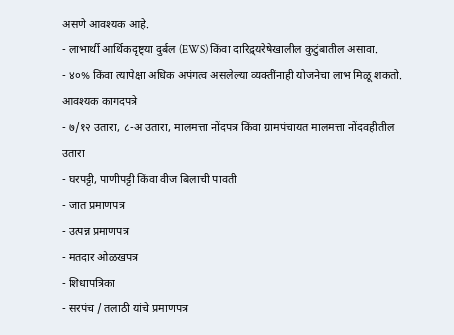असणे आवश्यक आहे.
- लाभार्थी आर्थिकदृष्ट्या दुर्बल (EWS) किंवा दारिद्र्यरेषेखालील कुटुंबातील असावा.
- ४०% किंवा त्यापेक्षा अधिक अपंगत्व असलेल्या व्यक्तींनाही योजनेचा लाभ मिळू शकतो.
आवश्यक कागदपत्रे
- ७/१२ उतारा, ८-अ उतारा, मालमत्ता नोंदपत्र किंवा ग्रामपंचायत मालमत्ता नोंदवहीतील उतारा
- घरपट्टी, पाणीपट्टी किंवा वीज बिलाची पावती
- जात प्रमाणपत्र
- उत्पन्न प्रमाणपत्र
- मतदार ओळखपत्र
- शिधापत्रिका
- सरपंच / तलाठी यांचे प्रमाणपत्र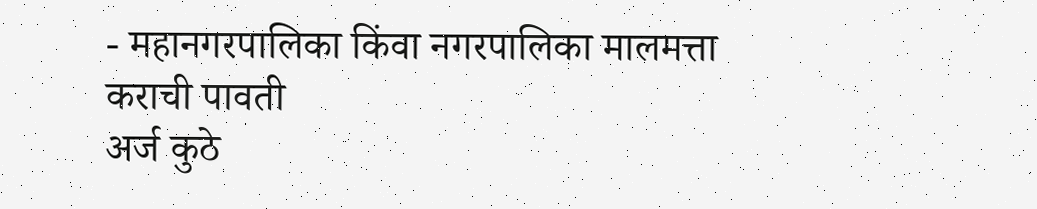- महानगरपालिका किंवा नगरपालिका मालमत्ता कराची पावती
अर्ज कुठे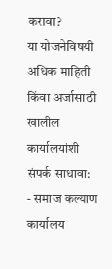करावा?
या योजनेविषयी अधिक माहिती किंवा अर्जासाठी खालील कार्यालयांशी संपर्क साधावा:
- समाज कल्याण कार्यालय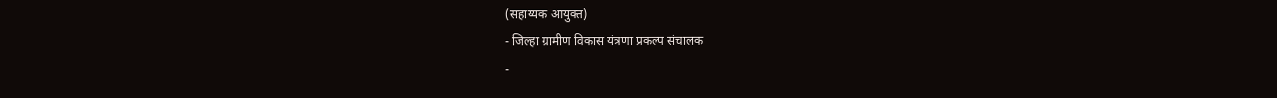(सहाय्यक आयुक्त)
- जिल्हा ग्रामीण विकास यंत्रणा प्रकल्प संचालक
-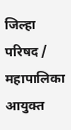जिल्हा परिषद / महापालिका आयुक्त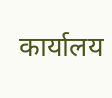कार्यालय